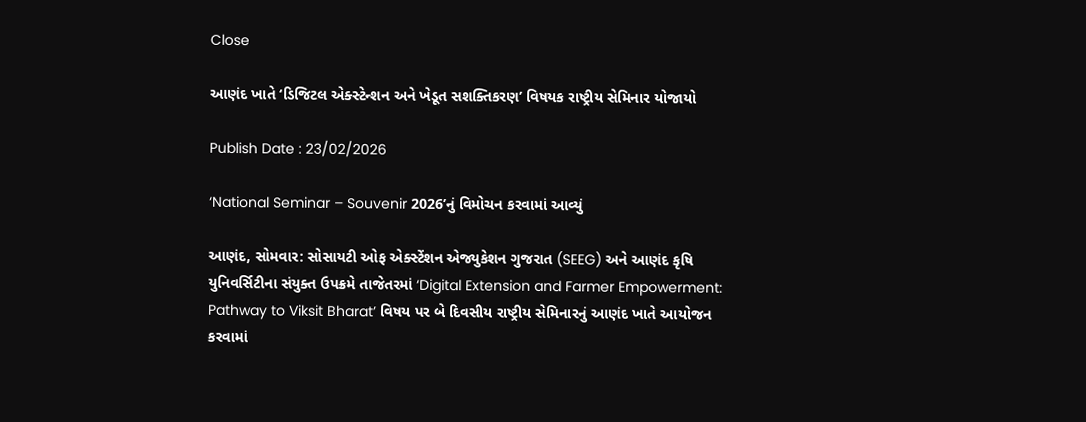Close

આણંદ ખાતે ‘ડિજિટલ એક્સ્ટેન્શન અને ખેડૂત સશક્તિકરણ’ વિષયક રાષ્ટ્રીય સેમિનાર યોજાયો

Publish Date : 23/02/2026

‘National Seminar – Souvenir 2026’નું વિમોચન કરવામાં આવ્યું

આણંદ, સોમવાર: સોસાયટી ઓફ એક્સ્ટેંશન એજ્યુકેશન ગુજરાત (SEEG) અને આણંદ કૃષિ યુનિવર્સિટીના સંયુક્ત ઉપક્રમે તાજેતરમાં ‘Digital Extension and Farmer Empowerment: Pathway to Viksit Bharat’ વિષય પર બે દિવસીય રાષ્ટ્રીય સેમિનારનું આણંદ ખાતે આયોજન કરવામાં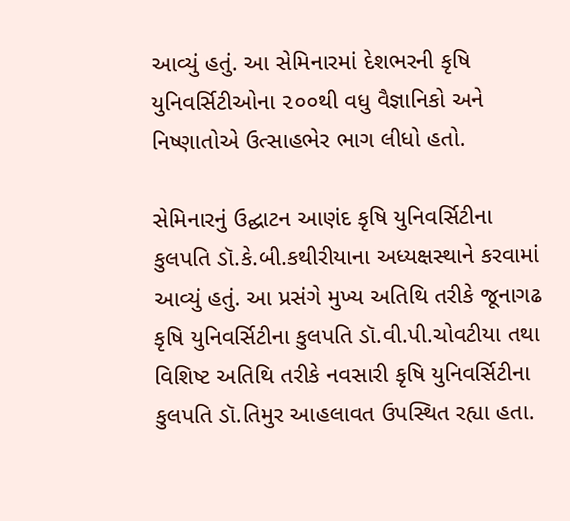આવ્યું હતું. આ સેમિનારમાં દેશભરની કૃષિ યુનિવર્સિટીઓના ૨૦૦થી વધુ વૈજ્ઞાનિકો અને નિષ્ણાતોએ ઉત્સાહભેર ભાગ લીધો હતો.

સેમિનારનું ઉદ્ઘાટન આણંદ કૃષિ યુનિવર્સિટીના કુલપતિ ડૉ.કે.બી.કથીરીયાના અધ્યક્ષસ્થાને કરવામાં આવ્યું હતું. આ પ્રસંગે મુખ્ય અતિથિ તરીકે જૂનાગઢ કૃષિ યુનિવર્સિટીના કુલપતિ ડૉ.વી.પી.ચોવટીયા તથા વિશિષ્ટ અતિથિ તરીકે નવસારી કૃષિ યુનિવર્સિટીના કુલપતિ ડૉ.તિમુર આહલાવત ઉપસ્થિત રહ્યા હતા.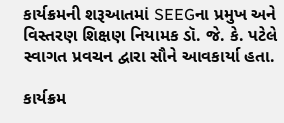કાર્યક્રમની શરૂઆતમાં SEEGના પ્રમુખ અને વિસ્તરણ શિક્ષણ નિયામક ડૉ. જે. કે. પટેલે સ્વાગત પ્રવચન દ્વારા સૌને આવકાર્યા હતા.

કાર્યક્રમ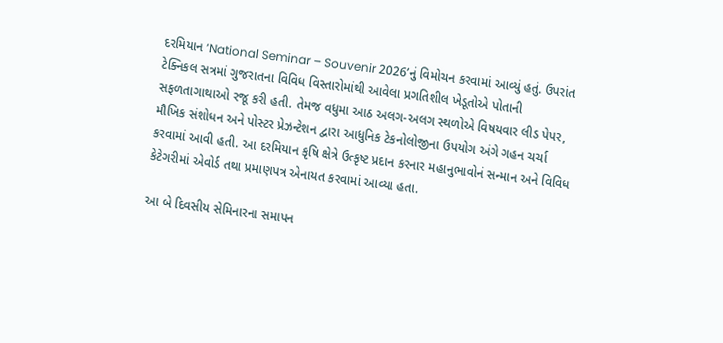દરમિયાન ‘National Seminar – Souvenir 2026’નું વિમોચન કરવામાં આવ્યું હતું. ઉપરાંત ટેક્નિકલ સત્રમાં ગુજરાતના વિવિધ વિસ્તારોમાંથી આવેલા પ્રગતિશીલ ખેડૂતોએ પોતાની સફળતાગાથાઓ રજૂ કરી હતી. તેમજ વધુમા આઠ અલગ-અલગ સ્થળોએ વિષયવાર લીડ પેપર, મૌખિક સંશોધન અને પોસ્ટર પ્રેઝન્ટેશન દ્વારા આધુનિક ટેકનોલોજીના ઉપયોગ અંગે ગહન ચર્ચા કરવામાં આવી હતી. આ દરમિયાન કૃષિ ક્ષેત્રે ઉત્કૃષ્ટ પ્રદાન કરનાર મહાનુભાવોનં સન્માન અને વિવિધ કેટેગરીમાં એવોર્ડ તથા પ્રમાણપત્ર એનાયત કરવામાં આવ્યા હતા.

આ બે દિવસીય સેમિનારના સમાપન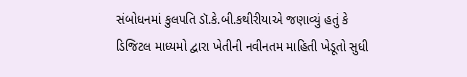સંબોધનમાં કુલપતિ ડૉ.કે.બી.કથીરીયાએ જણાવ્યું હતું કે ડિજિટલ માધ્યમો દ્વારા ખેતીની નવીનતમ માહિતી ખેડૂતો સુધી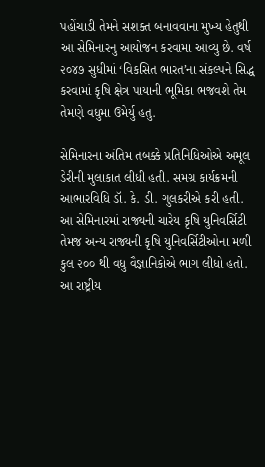પહોંચાડી તેમને સશક્ત બનાવવાના મુખ્ય હેતુથી આ સેમિનારનુ આયોજન કરવામા આવ્યુ છે. વર્ષ ૨૦૪૭ સુધીમાં ‘વિકસિત ભારત’ના સંકલ્પને સિદ્ધ કરવામાં કૃષિ ક્ષેત્ર પાયાની ભૂમિકા ભજવશે તેમ તેમણે વધુમા ઉમેર્યુ હતુ.

સેમિનારના અંતિમ તબક્કે પ્રતિનિધિઓએ અમૂલ ડેરીની મુલાકાત લીધી હતી. સમગ્ર કાર્યક્રમની આભારવિધિ ડૉ. કે. ડી. ગુલકરીએ કરી હતી. આ સેમિનારમાં રાજ્યની ચારેય કૃષિ યુનિવર્સિટી તેમજ અન્ય રાજ્યની કૃષિ યુનિવર્સિટીઓના મળી કુલ ૨૦૦ થી વધુ વૈજ્ઞાનિકોએ ભાગ લીધો હતો. આ રાષ્ટ્રીય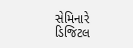સેમિનારે ડિજિટલ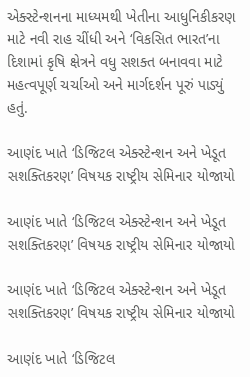એક્સ્ટેન્શનના માધ્યમથી ખેતીના આધુનિકીકરણ માટે નવી રાહ ચીંધી અને ‘વિકસિત ભારત’ના દિશામાં કૃષિ ક્ષેત્રને વધુ સશક્ત બનાવવા માટે મહત્વપૂર્ણ ચર્ચાઓ અને માર્ગદર્શન પૂરું પાડ્યું હતું.

આણંદ ખાતે ‘ડિજિટલ એક્સ્ટેન્શન અને ખેડૂત સશક્તિકરણ’ વિષયક રાષ્ટ્રીય સેમિનાર યોજાયો

આણંદ ખાતે ‘ડિજિટલ એક્સ્ટેન્શન અને ખેડૂત સશક્તિકરણ’ વિષયક રાષ્ટ્રીય સેમિનાર યોજાયો

આણંદ ખાતે ‘ડિજિટલ એક્સ્ટેન્શન અને ખેડૂત સશક્તિકરણ’ વિષયક રાષ્ટ્રીય સેમિનાર યોજાયો

આણંદ ખાતે ‘ડિજિટલ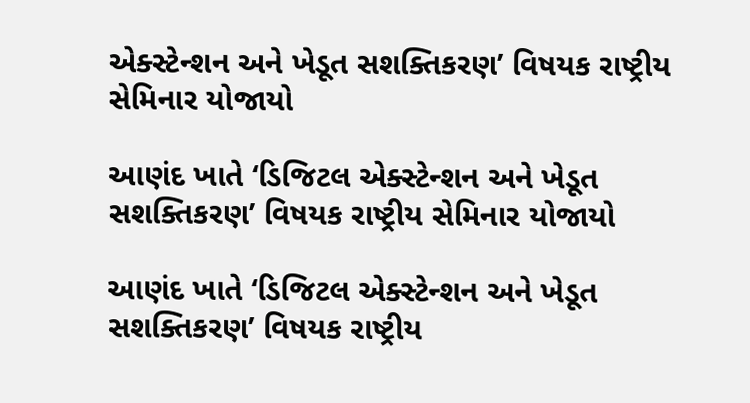એક્સ્ટેન્શન અને ખેડૂત સશક્તિકરણ’ વિષયક રાષ્ટ્રીય સેમિનાર યોજાયો

આણંદ ખાતે ‘ડિજિટલ એક્સ્ટેન્શન અને ખેડૂત સશક્તિકરણ’ વિષયક રાષ્ટ્રીય સેમિનાર યોજાયો

આણંદ ખાતે ‘ડિજિટલ એક્સ્ટેન્શન અને ખેડૂત સશક્તિકરણ’ વિષયક રાષ્ટ્રીય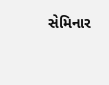સેમિનાર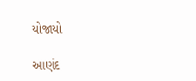યોજાયો

આણંદ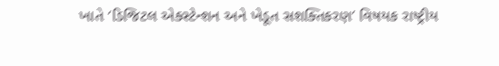ખાતે ‘ડિજિટલ એક્સ્ટેન્શન અને ખેડૂત સશક્તિકરણ’ વિષયક રાષ્ટ્રીય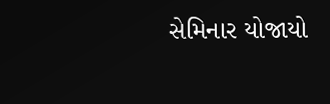સેમિનાર યોજાયો